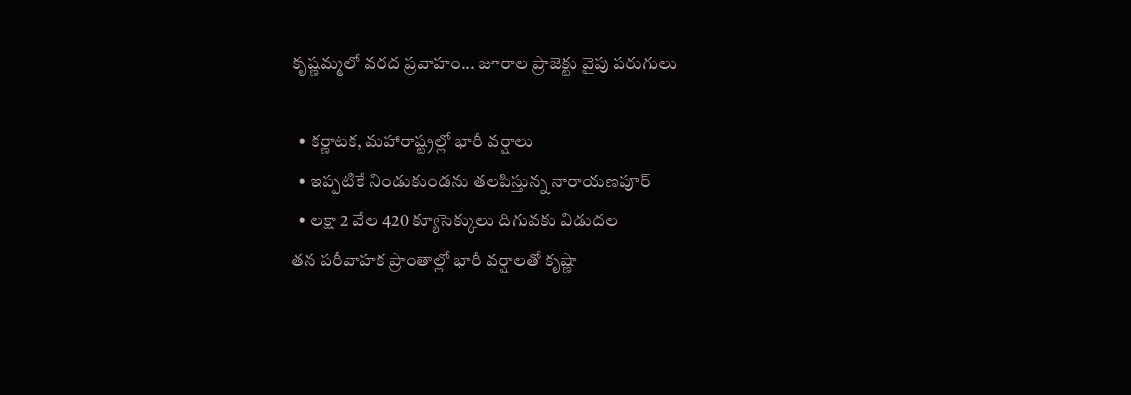కృష్ణమ్మలో వరద ప్రవాహం... జూరాల ప్రాజెక్టు వైపు పరుగులు

  • కర్ణాటక, మహారాష్ట్రల్లో భారీ వర్షాలు
  • ఇప్పటికే నిండుకుండను తలపిస్తున్న నారాయణపూర్‌
  • లక్షా 2 వేల 420 క్యూసెక్కులు దిగువకు విడుదల
తన పరీవాహక ప్రాంతాల్లో భారీ వర్షాలతో కృష్ణా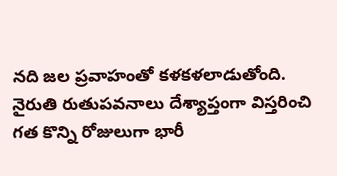నది జల ప్రవాహంతో కళకళలాడుతోంది. నైరుతి రుతుపవనాలు దేశ్యాప్తంగా విస్తరించి గత కొన్ని రోజులుగా భారీ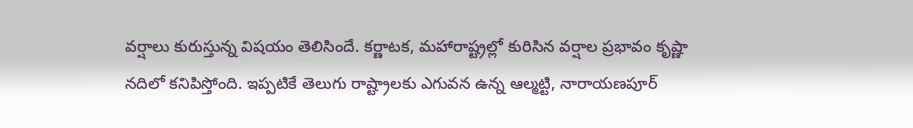వర్షాలు కురుస్తున్న విషయం తెలిసిందే. కర్ణాటక, మహారాష్ట్రల్లో కురిసిన వర్షాల ప్రభావం కృష్ణా నదిలో కనిపిస్తోంది. ఇప్పటికే తెలుగు రాష్ట్రాలకు ఎగువన ఉన్న ఆల్మట్టి, నారాయణపూర్‌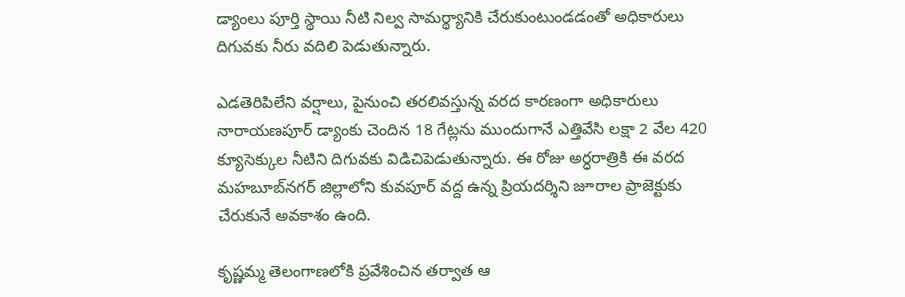డ్యాంలు పూర్తి స్థాయి నీటి నిల్వ సామర్థ్యానికి చేరుకుంటుండడంతో అధికారులు దిగువకు నీరు వదిలి పెడుతున్నారు.

ఎడతెరిపిలేని వర్షాలు, పైనుంచి తరలివస్తున్న వరద కారణంగా అధికారులు నారాయణపూర్‌ డ్యాంకు చెందిన 18 గేట్లను ముందుగానే ఎత్తివేసి లక్షా 2 వేల 420 క్యూసెక్కుల నీటిని దిగువకు విడిచిపెడుతున్నారు. ఈ రోజు అర్ధరాత్రికి ఈ వరద మహబూబ్‌నగర్‌ జిల్లాలోని కువపూర్‌ వద్ద ఉన్న ప్రియదర్శిని జూరాల ప్రాజెక్టుకు చేరుకునే అవకాశం ఉంది.

కృష్ణమ్మ తెలంగాణలోకి ప్రవేశించిన తర్వాత ఆ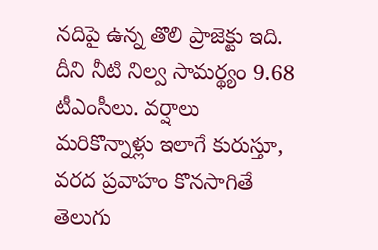నదిపై ఉన్న తొలి ప్రాజెక్టు ఇది. దీని నీటి నిల్వ సామర్థ్యం 9.68 టీఎంసీలు. వర్షాలు మరికొన్నాళ్లు ఇలాగే కురుస్తూ, వరద ప్రవాహం కొనసాగితే తెలుగు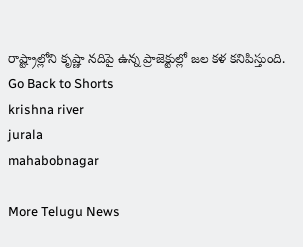రాష్ట్రాల్లోని కృష్ణా నదిపై ఉన్న ప్రాజెక్టుల్లో జల కళ కనిపిస్తుంది.
Go Back to Shorts
krishna river
jurala
mahabobnagar

More Telugu News